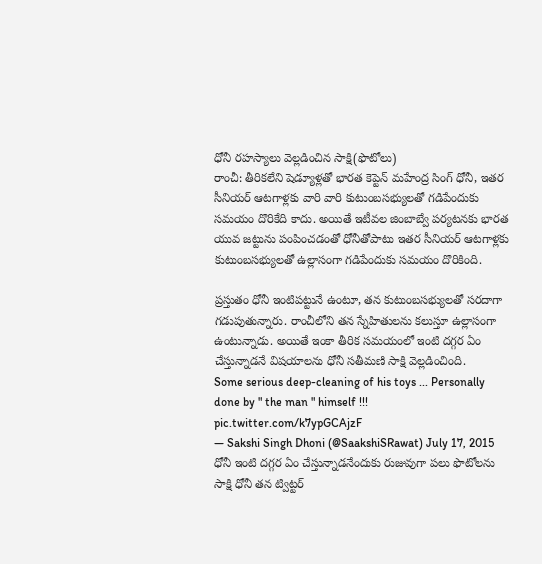ధోనీ రహస్యాలు వెల్లడించిన సాక్షి(ఫొటోలు)
రాంచీ: తీరికలేని షెడ్యూళ్లతో భారత కెప్టెన్ మహేంద్ర సింగ్ ధోనీ, ఇతర సీనియర్ ఆటగాళ్లకు వారి వారి కుటుంబసభ్యులతో గడిపేందుకు సమయం దొరికేది కాదు. అయితే ఇటీవల జింబాబ్వే పర్యటనకు భారత యువ జట్టును పంపించడంతో ధోనీతోపాటు ఇతర సీనియర్ ఆటగాళ్లకు కుటుంబసభ్యులతో ఉల్లాసంగా గడిపేందుకు సమయం దొరికింది.

ప్రస్తుతం ధోనీ ఇంటిపట్టునే ఉంటూ, తన కుటుంబసభ్యులతో సరదాగా గడుపుతున్నారు. రాంచీలోని తన స్నేహితులను కలుస్తూ ఉల్లాసంగా ఉంటున్నాడు. అయితే ఇంకా తీరిక సమయంలో ఇంటి దగ్గర ఏం చేస్తున్నాడనే విషయాలను ధోనీ సతీమణి సాక్షి వెల్లడించింది.
Some serious deep-cleaning of his toys ... Personally done by " the man " himself !!! pic.twitter.com/k7ypGCAjzF
— Sakshi Singh Dhoni (@SaakshiSRawat) July 17, 2015 ధోనీ ఇంటి దగ్గర ఏం చేస్తున్నాడనేందుకు రుజువుగా పలు ఫొటోలను సాక్షి ధోనీ తన ట్విట్టర్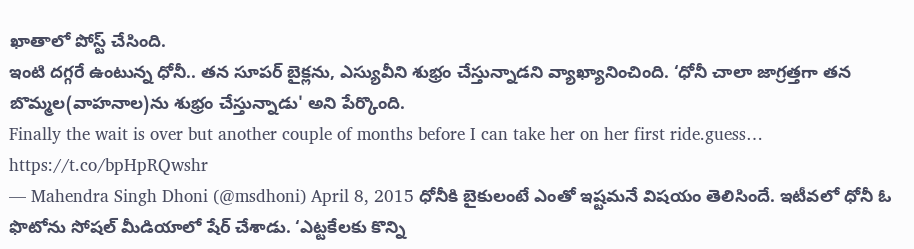ఖాతాలో పోస్ట్ చేసింది.
ఇంటి దగ్గరే ఉంటున్న ధోనీ.. తన సూపర్ బైక్లను, ఎస్యువీని శుభ్రం చేస్తున్నాడని వ్యాఖ్యానించింది. ‘ధోనీ చాలా జాగ్రత్తగా తన బొమ్మల(వాహనాల)ను శుభ్రం చేస్తున్నాడు' అని పేర్కొంది.
Finally the wait is over but another couple of months before I can take her on her first ride.guess… https://t.co/bpHpRQwshr
— Mahendra Singh Dhoni (@msdhoni) April 8, 2015 ధోనీకి బైకులంటే ఎంతో ఇష్టమనే విషయం తెలిసిందే. ఇటీవలో ధోనీ ఓ ఫొటోను సోషల్ మీడియాలో షేర్ చేశాడు. ‘ఎట్టకేలకు కొన్ని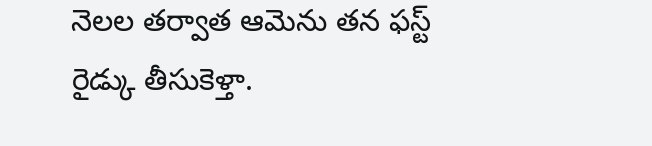నెలల తర్వాత ఆమెను తన ఫస్ట్ రైడ్కు తీసుకెళ్తా.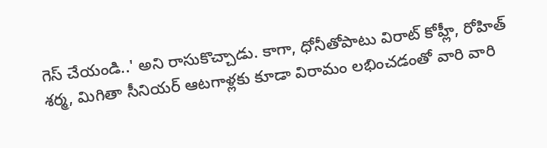గెస్ చేయండి..' అని రాసుకొచ్చాడు. కాగా, ధోనీతోపాటు విరాట్ కోహ్లీ, రోహిత్ శర్మ, మిగితా సీనియర్ ఆటగాళ్లకు కూడా విరామం లభించడంతో వారి వారి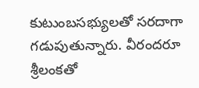కుటుంబసభ్యులతో సరదాగా గడుపుతున్నారు. వీరందరూ శ్రీలంకతో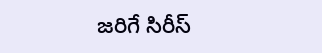జరిగే సిరీస్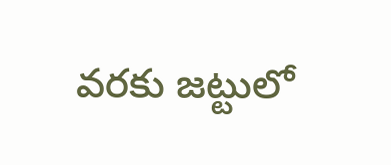వరకు జట్టులో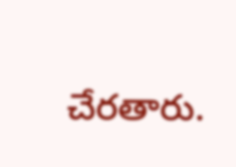చేరతారు.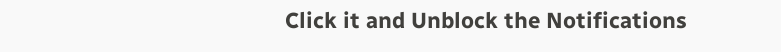Click it and Unblock the Notifications